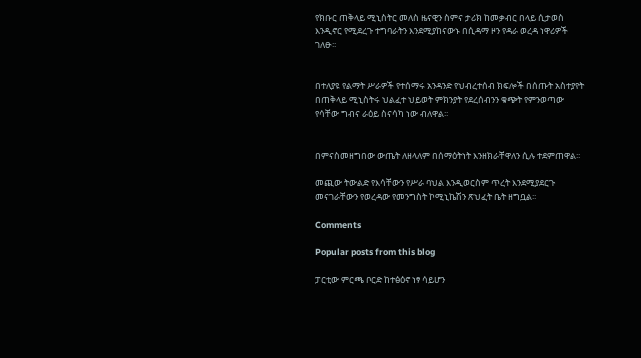የክቡር ጠቅላይ ሚኒስትር መለስ ዜናዊን ስምና ታሪክ ከመቃብር በላይ ሲታወስ እንዲኖር የሚደረጉ ተግባራትን እንደሚያከናውኑ በሲዳማ ዞን የዳራ ወረዳ ነዋሪዎች ገለፁ፡፡


በተለያዩ የልማት ሥራዎች የተሰማሩ አንዳንድ የህብረተሰብ ክፍሎች በሰጡት አስተያየት በጠቅላይ ሚኒስትሩ ህልፈተ ህይወት ምክንያት የደረሰብንን ቁጭት የምንወጣው የሳቸው ግብና ራዕይ ስናሳካ ነው ብለዋል፡፡


በምናስመዘግበው ውጤት ለዘላለም በሰማዕትነት እንዘክራቸዋለን ሲሉ ተደምጠዋል፡፡

መጪው ትውልድ የእሳቸውን የሥራ ባህል እንዲወርስም ጥረት እንደሚያደርጉ መናገራቸውን የወረዳው የመንግስት ኮሚኒኬሽን ጽህፈት ቤት ዘግቧል፡፡

Comments

Popular posts from this blog

ፓርቲው ምርጫ ቦርድ ከተፅዕኖ ነፃ ሳይሆን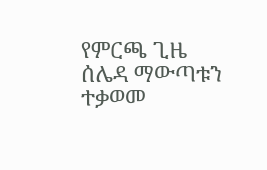የምርጫ ጊዜ ሰሌዳ ማውጣቱን ተቃወመ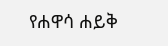የሐዋሳ ሐይቅ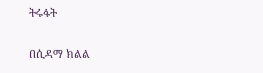ትሩፋት

በሲዳማ ክልል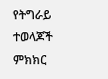የትግራይ ተወላጆች ምክክር